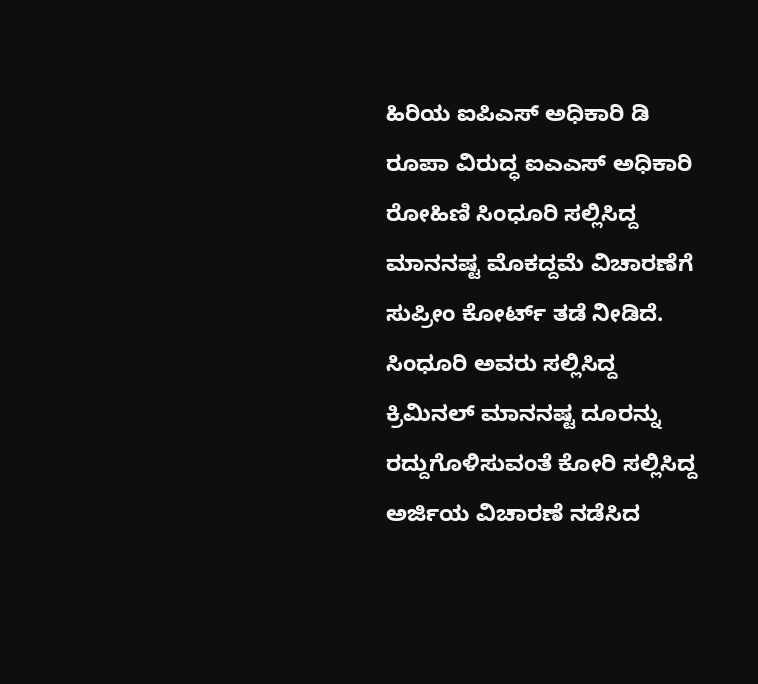ಹಿರಿಯ ಐಪಿಎಸ್ ಅಧಿಕಾರಿ ಡಿ ರೂಪಾ ವಿರುದ್ಧ ಐಎಎಸ್ ಅಧಿಕಾರಿ ರೋಹಿಣಿ ಸಿಂಧೂರಿ ಸಲ್ಲಿಸಿದ್ದ ಮಾನನಷ್ಟ ಮೊಕದ್ದಮೆ ವಿಚಾರಣೆಗೆ ಸುಪ್ರೀಂ ಕೋರ್ಟ್ ತಡೆ ನೀಡಿದೆ.
ಸಿಂಧೂರಿ ಅವರು ಸಲ್ಲಿಸಿದ್ದ ಕ್ರಿಮಿನಲ್ ಮಾನನಷ್ಟ ದೂರನ್ನು ರದ್ದುಗೊಳಿಸುವಂತೆ ಕೋರಿ ಸಲ್ಲಿಸಿದ್ದ ಅರ್ಜಿಯ ವಿಚಾರಣೆ ನಡೆಸಿದ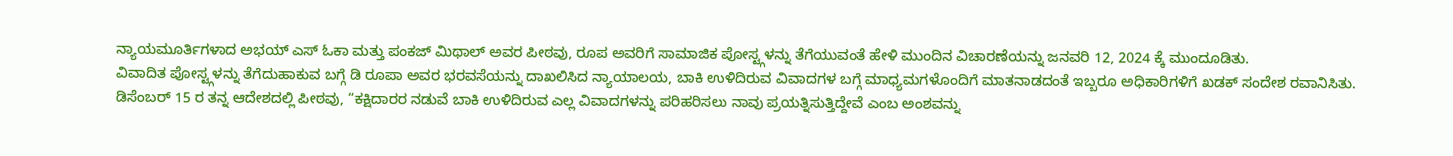ನ್ಯಾಯಮೂರ್ತಿಗಳಾದ ಅಭಯ್ ಎಸ್ ಓಕಾ ಮತ್ತು ಪಂಕಜ್ ಮಿಥಾಲ್ ಅವರ ಪೀಠವು, ರೂಪ ಅವರಿಗೆ ಸಾಮಾಜಿಕ ಪೋಸ್ಟ್ಗಳನ್ನು ತೆಗೆಯುವಂತೆ ಹೇಳಿ ಮುಂದಿನ ವಿಚಾರಣೆಯನ್ನು ಜನವರಿ 12, 2024 ಕ್ಕೆ ಮುಂದೂಡಿತು.
ವಿವಾದಿತ ಪೋಸ್ಟ್ಗಳನ್ನು ತೆಗೆದುಹಾಕುವ ಬಗ್ಗೆ ಡಿ ರೂಪಾ ಅವರ ಭರವಸೆಯನ್ನು ದಾಖಲಿಸಿದ ನ್ಯಾಯಾಲಯ, ಬಾಕಿ ಉಳಿದಿರುವ ವಿವಾದಗಳ ಬಗ್ಗೆ ಮಾಧ್ಯಮಗಳೊಂದಿಗೆ ಮಾತನಾಡದಂತೆ ಇಬ್ಬರೂ ಅಧಿಕಾರಿಗಳಿಗೆ ಖಡಕ್ ಸಂದೇಶ ರವಾನಿಸಿತು.
ಡಿಸೆಂಬರ್ 15 ರ ತನ್ನ ಆದೇಶದಲ್ಲಿ ಪೀಠವು, “ಕಕ್ಷಿದಾರರ ನಡುವೆ ಬಾಕಿ ಉಳಿದಿರುವ ಎಲ್ಲ ವಿವಾದಗಳನ್ನು ಪರಿಹರಿಸಲು ನಾವು ಪ್ರಯತ್ನಿಸುತ್ತಿದ್ದೇವೆ ಎಂಬ ಅಂಶವನ್ನು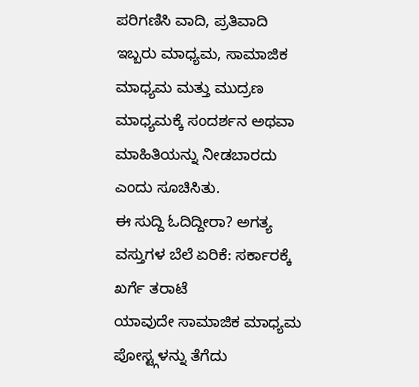ಪರಿಗಣಿಸಿ ವಾದಿ, ಪ್ರತಿವಾದಿ ಇಬ್ಬರು ಮಾಧ್ಯಮ, ಸಾಮಾಜಿಕ ಮಾಧ್ಯಮ ಮತ್ತು ಮುದ್ರಣ ಮಾಧ್ಯಮಕ್ಕೆ ಸಂದರ್ಶನ ಅಥವಾ ಮಾಹಿತಿಯನ್ನು ನೀಡಬಾರದು ಎಂದು ಸೂಚಿಸಿತು.
ಈ ಸುದ್ದಿ ಓದಿದ್ದೀರಾ? ಅಗತ್ಯ ವಸ್ತುಗಳ ಬೆಲೆ ಏರಿಕೆ: ಸರ್ಕಾರಕ್ಕೆ ಖರ್ಗೆ ತರಾಟೆ
ಯಾವುದೇ ಸಾಮಾಜಿಕ ಮಾಧ್ಯಮ ಪೋಸ್ಟ್ಗಳನ್ನು ತೆಗೆದು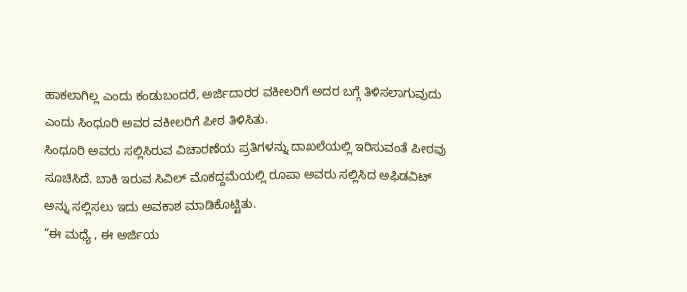ಹಾಕಲಾಗಿಲ್ಲ ಎಂದು ಕಂಡುಬಂದರೆ, ಅರ್ಜಿದಾರರ ವಕೀಲರಿಗೆ ಅದರ ಬಗ್ಗೆ ತಿಳಿಸಲಾಗುವುದು ಎಂದು ಸಿಂಧೂರಿ ಅವರ ವಕೀಲರಿಗೆ ಪೀಠ ತಿಳಿಸಿತು.
ಸಿಂಧೂರಿ ಅವರು ಸಲ್ಲಿಸಿರುವ ವಿಚಾರಣೆಯ ಪ್ರತಿಗಳನ್ನು ದಾಖಲೆಯಲ್ಲಿ ಇರಿಸುವಂತೆ ಪೀಠವು ಸೂಚಿಸಿದೆ. ಬಾಕಿ ಇರುವ ಸಿವಿಲ್ ಮೊಕದ್ದಮೆಯಲ್ಲಿ ರೂಪಾ ಅವರು ಸಲ್ಲಿಸಿದ ಅಫಿಡವಿಟ್ ಅನ್ನು ಸಲ್ಲಿಸಲು ಇದು ಅವಕಾಶ ಮಾಡಿಕೊಟ್ಟಿತು.
“ಈ ಮಧ್ಯೆ , ಈ ಅರ್ಜಿಯ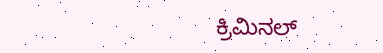ಕ್ರಿಮಿನಲ್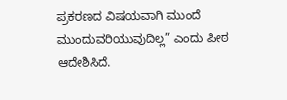ಪ್ರಕರಣದ ವಿಷಯವಾಗಿ ಮುಂದೆ ಮುಂದುವರಿಯುವುದಿಲ್ಲ” ಎಂದು ಪೀಠ ಆದೇಶಿಸಿದೆ.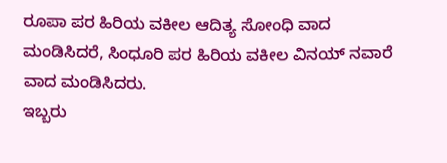ರೂಪಾ ಪರ ಹಿರಿಯ ವಕೀಲ ಆದಿತ್ಯ ಸೋಂಧಿ ವಾದ ಮಂಡಿಸಿದರೆ, ಸಿಂಧೂರಿ ಪರ ಹಿರಿಯ ವಕೀಲ ವಿನಯ್ ನವಾರೆ ವಾದ ಮಂಡಿಸಿದರು.
ಇಬ್ಬರು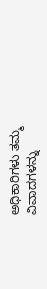ಅಧಿಕಾರಿಗಳು ತಮ್ಮ ವಿವಾದಗಳನ್ನು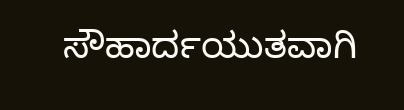ಸೌಹಾರ್ದಯುತವಾಗಿ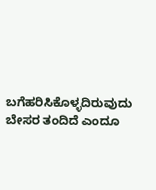ಬಗೆಹರಿಸಿಕೊಳ್ಳದಿರುವುದು ಬೇಸರ ತಂದಿದೆ ಎಂದೂ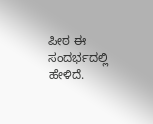ಪೀಠ ಈ ಸಂದರ್ಭದಲ್ಲಿ ಹೇಳಿದೆ.